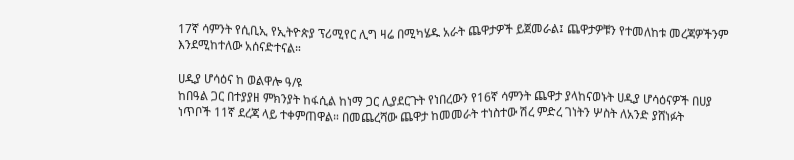17ኛ ሳምንት የሲቢኢ የኢትዮጵያ ፕሪሚየር ሊግ ዛሬ በሚካሄዱ አራት ጨዋታዎች ይጀመራል፤ ጨዋታዎቹን የተመለከቱ መረጃዎችንም እንደሚከተለው አሰናድተናል።

ሀዲያ ሆሳዕና ከ ወልዋሎ ዓ/ዩ
ከበዓል ጋር በተያያዘ ምክንያት ከፋሲል ከነማ ጋር ሊያደርጉት የነበረውን የ16ኛ ሳምንት ጨዋታ ያላከናወኑት ሀዲያ ሆሳዕናዎች በሀያ ነጥቦች 11ኛ ደረጃ ላይ ተቀምጠዋል። በመጨረሻው ጨዋታ ከመመራት ተነስተው ሽረ ምድረ ገነትን ሦስት ለአንድ ያሸነፉት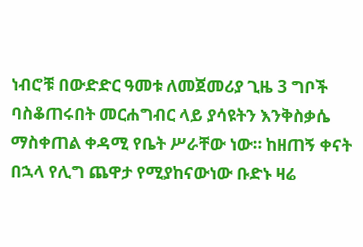ነብሮቹ በውድድር ዓመቱ ለመጀመሪያ ጊዜ 3 ግቦች ባስቆጠሩበት መርሐግብር ላይ ያሳዩትን እንቅስቃሴ ማስቀጠል ቀዳሚ የቤት ሥራቸው ነው። ከዘጠኝ ቀናት በኋላ የሊግ ጨዋታ የሚያከናውነው ቡድኑ ዛሬ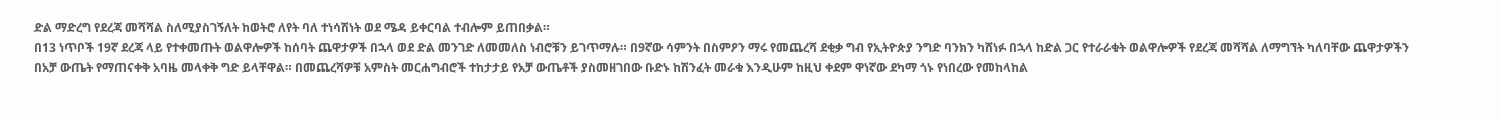ድል ማድረግ የደረጃ መሻሻል ስለሚያስገኝለት ከወትሮ ለየት ባለ ተነሳሽነት ወደ ሜዳ ይቀርባል ተብሎም ይጠበቃል።
በ13 ነጥቦች 19ኛ ደረጃ ላይ የተቀመጡት ወልዋሎዎች ከሰባት ጨዋታዎች በኋላ ወደ ድል መንገድ ለመመለስ ነብሮቹን ይገጥማሉ። በ9ኛው ሳምንት በስምዖን ማሩ የመጨረሻ ደቂቃ ግብ የኢትዮጵያ ንግድ ባንክን ካሸነፉ በኋላ ከድል ጋር የተራራቁት ወልዋሎዎች የደረጃ መሻሻል ለማግኘት ካለባቸው ጨዋታዎችን በአቻ ውጤት የማጠናቀቅ አባዜ መላቀቅ ግድ ይላቸዋል። በመጨረሻዎቹ አምስት መርሐግብሮች ተከታታይ የአቻ ውጤቶች ያስመዘገበው ቡድኑ ከሽንፈት መራቁ እንዲሁም ከዚህ ቀደም ዋነኛው ደካማ ጎኑ የነበረው የመከላከል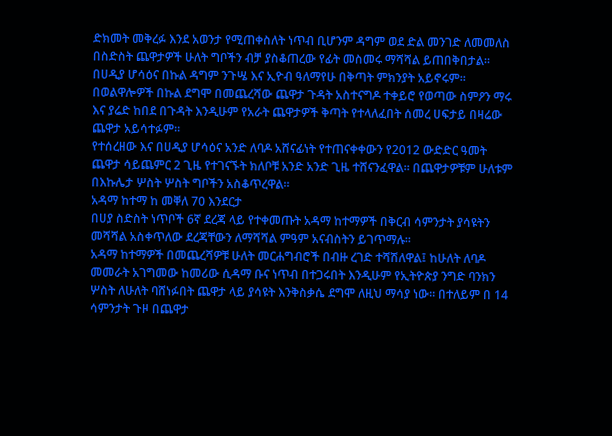ድክመት መቅረፉ እንደ አወንታ የሚጠቀስለት ነጥብ ቢሆንም ዳግም ወደ ድል መንገድ ለመመለስ በስድስት ጨዋታዎች ሁለት ግቦችን ብቻ ያስቆጠረው የፊት መስመሩ ማሻሻል ይጠበቅበታል።
በሀዲያ ሆሳዕና በኩል ዳግም ንጉሤ እና ኢዮብ ዓለማየሁ በቅጣት ምክንያት አይኖሩም። በወልዋሎዎች በኩል ደግሞ በመጨረሻው ጨዋታ ጉዳት አስተናግዶ ተቀይሮ የወጣው ስምዖን ማሩ እና ያሬድ ከበደ በጉዳት እንዲሁም የአራት ጨዋታዎች ቅጣት የተላለፈበት ሰመረ ሀፍታይ በዛሬው ጨዋታ አይሳተፉም።
የተሰረዘው እና በሀዲያ ሆሳዕና አንድ ለባዶ አሸናፊነት የተጠናቀቀውን የ2012 ውድድር ዓመት ጨዋታ ሳይጨምር 2 ጊዜ የተገናኙት ክለቦቹ አንድ አንድ ጊዜ ተሸናንፈዋል። በጨዋታዎቹም ሁለቱም በእኩሌታ ሦስት ሦስት ግቦችን አስቆጥረዋል።
አዳማ ከተማ ከ መቐለ 70 እንደርታ
በሀያ ስድስት ነጥቦች 6ኛ ደረጃ ላይ የተቀመጡት አዳማ ከተማዎች በቅርብ ሳምንታት ያሳዩትን መሻሻል አስቀጥለው ደረጃቸውን ለማሻሻል ምዓም አናብስትን ይገጥማሉ።
አዳማ ከተማዎች በመጨረሻዎቹ ሁለት መርሐግብሮች በብዙ ረገድ ተሻሽለዋል፤ ከሁለት ለባዶ መመራት አገግመው ከመሪው ሲዳማ ቡና ነጥብ በተጋሩበት እንዲሁም የኢትዮጵያ ንግድ ባንክን ሦስት ለሁለት ባሸነፉበት ጨዋታ ላይ ያሳዩት እንቅስቃሴ ደግሞ ለዚህ ማሳያ ነው። በተለይም በ 14 ሳምንታት ጉዞ በጨዋታ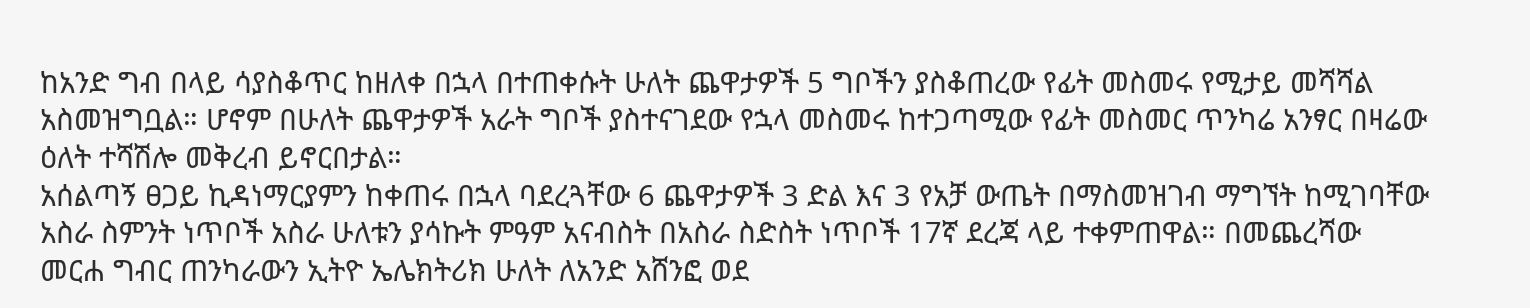ከአንድ ግብ በላይ ሳያስቆጥር ከዘለቀ በኋላ በተጠቀሱት ሁለት ጨዋታዎች 5 ግቦችን ያስቆጠረው የፊት መስመሩ የሚታይ መሻሻል አስመዝግቧል። ሆኖም በሁለት ጨዋታዎች አራት ግቦች ያስተናገደው የኋላ መስመሩ ከተጋጣሚው የፊት መስመር ጥንካሬ አንፃር በዛሬው ዕለት ተሻሽሎ መቅረብ ይኖርበታል።
አሰልጣኝ ፀጋይ ኪዳነማርያምን ከቀጠሩ በኋላ ባደረጓቸው 6 ጨዋታዎች 3 ድል እና 3 የአቻ ውጤት በማስመዝገብ ማግኘት ከሚገባቸው አስራ ስምንት ነጥቦች አስራ ሁለቱን ያሳኩት ምዓም አናብስት በአስራ ስድስት ነጥቦች 17ኛ ደረጃ ላይ ተቀምጠዋል። በመጨረሻው መርሐ ግብር ጠንካራውን ኢትዮ ኤሌክትሪክ ሁለት ለአንድ አሸንፎ ወደ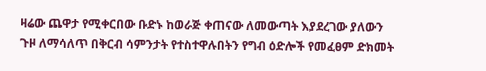ዛሬው ጨዋታ የሚቀርበው ቡድኑ ከወራጅ ቀጠናው ለመውጣት እያደረገው ያለውን ጉዞ ለማሳለጥ በቅርብ ሳምንታት የተስተዋሉበትን የግብ ዕድሎች የመፈፀም ድክመት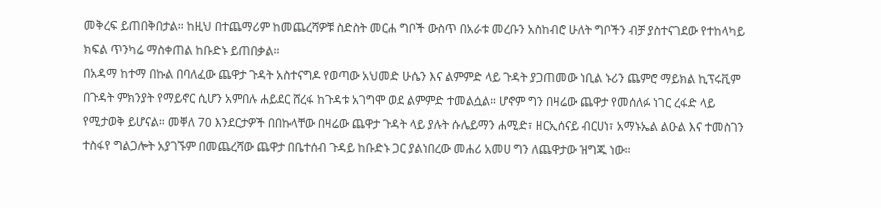መቅረፍ ይጠበቅበታል። ከዚህ በተጨማሪም ከመጨረሻዎቹ ስድስት መርሐ ግቦች ውስጥ በአራቱ መረቡን አስከብሮ ሁለት ግቦችን ብቻ ያስተናገደው የተከላካይ ክፍል ጥንካሬ ማስቀጠል ከቡድኑ ይጠበቃል።
በአዳማ ከተማ በኩል በባለፈው ጨዋታ ጉዳት አስተናግዶ የወጣው አህመድ ሁሴን እና ልምምድ ላይ ጉዳት ያጋጠመው ነቢል ኑሪን ጨምሮ ማይክል ኪፕሩቪም በጉዳት ምክንያት የማይኖር ሲሆን አምበሉ ሐይደር ሸረፋ ከጉዳቱ አገግሞ ወደ ልምምድ ተመልሷል። ሆኖም ግን በዛሬው ጨዋታ የመሰለፉ ነገር ረፋድ ላይ የሚታወቅ ይሆናል። መቐለ 70 እንደርታዎች በበኩላቸው በዛሬው ጨዋታ ጉዳት ላይ ያሉት ሱሌይማን ሐሚድ፣ ዘርኢሰናይ ብርሀነ፣ አማኑኤል ልዑል እና ተመስገን ተስፋየ ግልጋሎት አያገኙም በመጨረሻው ጨዋታ በቤተሰብ ጉዳይ ከቡድኑ ጋር ያልነበረው መሐሪ አመሀ ግን ለጨዋታው ዝግጁ ነው።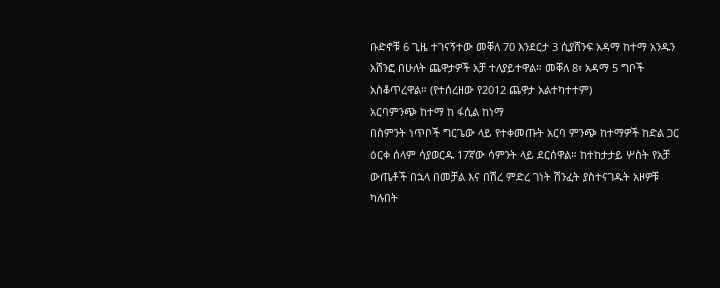ቡድኖቹ 6 ጊዜ ተገናኝተው መቐለ 70 እንደርታ 3 ሲያሸንፍ አዳማ ከተማ አንዱን አሸንፎ በሁለት ጨዋታዎች አቻ ተለያይተዋል። መቐለ 8፣ አዳማ 5 ግቦች አስቆጥረዋል። (የተሰረዘው የ2012 ጨዋታ አልተካተተም)
አርባምንጭ ከተማ ከ ፋሲል ከነማ
በስምንት ነጥቦች ግርጌው ላይ የተቀመጡት አርባ ምንጭ ከተማዎች ከድል ጋር ዕርቀ ሰላም ሳያወርዱ 17ኛው ሳምንት ላይ ደርሰዋል። ከተከታታይ ሦስት የአቻ ውጤቶች በኋላ በመቻል እና በሽረ ምድረ ገነት ሽንፈት ያስተናገዱት አዞዎቹ
ካሉበት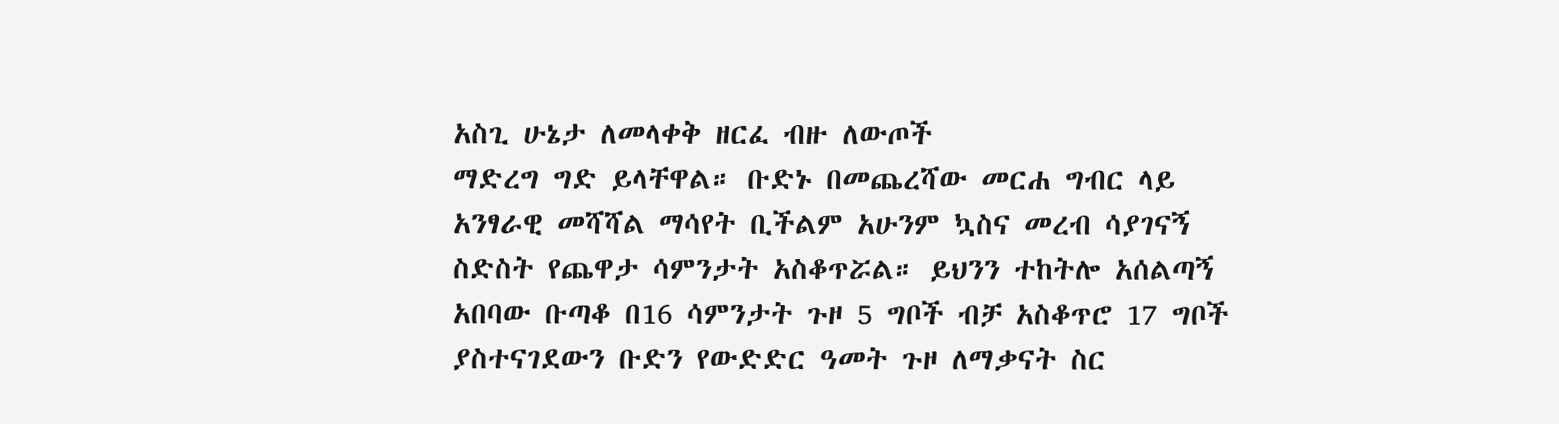አስጊ ሁኔታ ለመላቀቅ ዘርፈ ብዙ ለውጦች
ማድረግ ግድ ይላቸዋል። ቡድኑ በመጨረሻው መርሐ ግብር ላይ አንፃራዊ መሻሻል ማሳየት ቢችልም አሁንም ኳስና መረብ ሳያገናኝ ስድስት የጨዋታ ሳምንታት አስቆጥሯል። ይህንን ተከትሎ አሰልጣኝ አበባው ቡጣቆ በ16 ሳምንታት ጉዞ 5 ግቦች ብቻ አስቆጥሮ 17 ግቦች ያስተናገደውን ቡድን የውድድር ዓመት ጉዞ ለማቃናት ስር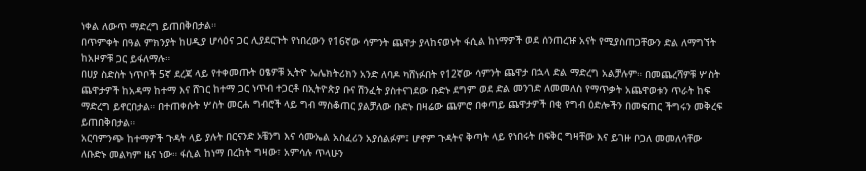ነቀል ለውጥ ማድረግ ይጠበቅበታል።
በጥምቀት በዓል ምክንያት ከሀዲያ ሆሳዕና ጋር ሊያደርጉት የነበረውን የ16ኛው ሳምንት ጨዋታ ያላከናወኑት ፋሲል ከነማዎች ወደ ሰንጠረዡ አናት የሚያስጠጋቸውን ድል ለማግኘት ከአዞዎቹ ጋር ይፋለማሉ።
በሀያ ስድስት ነጥቦች 5ኛ ደረጃ ላይ የተቀመጡት ዐፄዎቹ ኢትዮ ኤሌክትሪክን አንድ ለባዶ ካሸነፉበት የ12ኛው ሳምንት ጨዋታ በኋላ ድል ማድረግ አልቻሉም። በመጨረሻዎቹ ሦስት ጨዋታዎች ከአዳማ ከተማ እና ሸገር ከተማ ጋር ነጥብ ተጋርቶ በኢትዮጵያ ቡና ሽንፈት ያስተናገደው ቡድኑ ደግም ወደ ድል መንገድ ለመመለስ የማጥቃት አጨዋወቱን ጥራት ከፍ ማድረግ ይኖርበታል። በተጠቀሱት ሦስት መርሐ ግብሮች ላይ ግብ ማስቆጠር ያልቻለው ቡድኑ በዛሬው ጨምሮ በቀጣይ ጨዋታዎች በቂ የግብ ዕድሎችን በመፍጠር ችግሩን መቅረፍ ይጠበቅበታል።
አርባምንጭ ከተማዎች ጉዳት ላይ ያሉት በርናንድ ኦቼንግ እና ሳሙኤል አስፈሪን አያሰልፉም፤ ሆኖም ጉዳትና ቅጣት ላይ የነበሩት በፍቅር ግዛቸው እና ይገዙ ቦጋለ መመለሳቸው ለቡድኑ መልካም ዜና ነው። ፋሲል ከነማ በረከት ግዛው፣ አምሳሉ ጥላሁን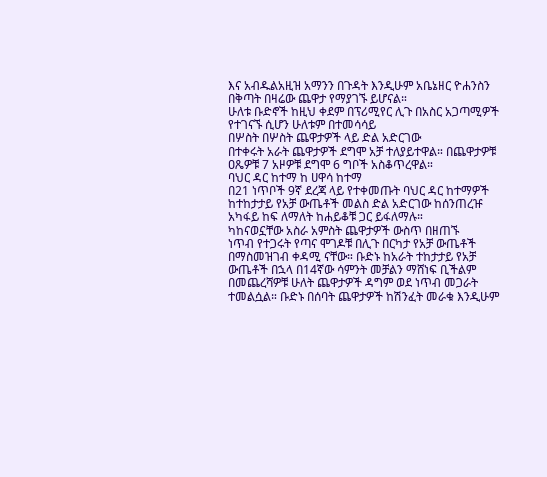እና አብዱልአዚዝ አማንን በጉዳት እንዲሁም አቤኔዘር ዮሐንስን በቅጣት በዛሬው ጨዋታ የማያገኙ ይሆናል።
ሁለቱ ቡድኖች ከዚህ ቀደም በፕሪሚየር ሊጉ በአስር አጋጣሚዎች የተገናኙ ሲሆን ሁለቱም በተመሳሳይ
በሦስት በሦስት ጨዋታዎች ላይ ድል አድርገው
በተቀሩት አራት ጨዋታዎች ደግሞ አቻ ተለያይተዋል። በጨዋታዎቹ ዐጼዎቹ 7 አዞዎቹ ደግሞ 6 ግቦች አስቆጥረዋል።
ባህር ዳር ከተማ ከ ሀዋሳ ከተማ
በ21 ነጥቦች 9ኛ ደረጃ ላይ የተቀመጡት ባህር ዳር ከተማዎች ከተከታታይ የአቻ ውጤቶች መልስ ድል አድርገው ከሰንጠረዡ አካፋይ ከፍ ለማለት ከሐይቆቹ ጋር ይፋለማሉ።
ካከናወኗቸው አስራ አምስት ጨዋታዎች ውስጥ በዘጠኙ
ነጥብ የተጋሩት የጣና ሞገዶቹ በሊጉ በርካታ የአቻ ውጤቶች በማስመዝገብ ቀዳሚ ናቸው። ቡድኑ ከአራት ተከታታይ የአቻ ውጤቶች በኋላ በ14ኛው ሳምንት መቻልን ማሸነፍ ቢችልም በመጨረሻዎቹ ሁለት ጨዋታዎች ዳግም ወደ ነጥብ መጋራት ተመልሷል። ቡድኑ በሰባት ጨዋታዎች ከሽንፈት መራቁ እንዲሁም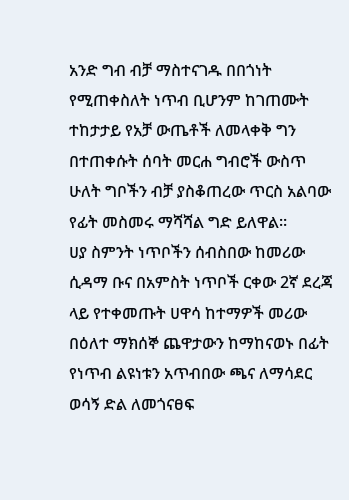አንድ ግብ ብቻ ማስተናገዱ በበጎነት የሚጠቀስለት ነጥብ ቢሆንም ከገጠሙት ተከታታይ የአቻ ውጤቶች ለመላቀቅ ግን በተጠቀሱት ሰባት መርሐ ግብሮች ውስጥ ሁለት ግቦችን ብቻ ያስቆጠረው ጥርስ አልባው የፊት መስመሩ ማሻሻል ግድ ይለዋል።
ሀያ ስምንት ነጥቦችን ሰብስበው ከመሪው ሲዳማ ቡና በአምስት ነጥቦች ርቀው 2ኛ ደረጃ ላይ የተቀመጡት ሀዋሳ ከተማዎች መሪው በዕለተ ማክሰኞ ጨዋታውን ከማከናወኑ በፊት የነጥብ ልዩነቱን አጥብበው ጫና ለማሳደር ወሳኝ ድል ለመጎናፀፍ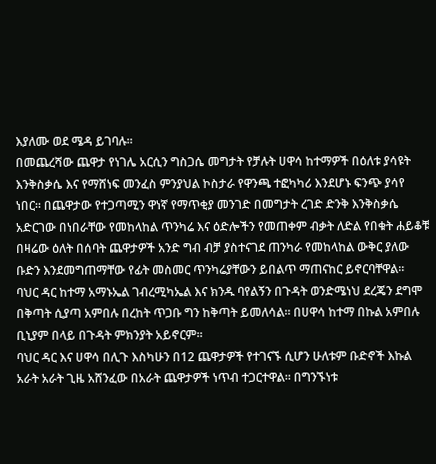እያለሙ ወደ ሜዳ ይገባሉ።
በመጨረሻው ጨዋታ የነገሌ አርሲን ግስጋሴ መግታት የቻሉት ሀዋሳ ከተማዎች በዕለቱ ያሳዩት እንቅስቃሴ እና የማሸነፍ መንፈስ ምንያህል ኮስታራ የዋንጫ ተፎካካሪ እንደሆኑ ፍንጭ ያሳየ ነበር። በጨዋታው የተጋጣሚን ዋነኛ የማጥቂያ መንገድ በመግታት ረገድ ድንቅ እንቅስቃሴ አድርገው በነበራቸው የመከላከል ጥንካሬ እና ዕድሎችን የመጠቀም ብቃት ለድል የበቁት ሐይቆቹ በዛሬው ዕለት በሰባት ጨዋታዎች አንድ ግብ ብቻ ያስተናገደ ጠንካራ የመከላከል ውቅር ያለው ቡድን እንደመግጠማቸው የፊት መስመር ጥንካሬያቸውን ይበልጥ ማጠናከር ይኖርባቸዋል።
ባህር ዳር ከተማ አማኑኤል ገብረሚካኤል እና ክንዱ ባየልኝን በጉዳት ወንድሜነህ ደረጄን ደግሞ በቅጣት ሲያጣ አምበሉ በረከት ጥጋቡ ግን ከቅጣት ይመለሳል። በሀዋሳ ከተማ በኩል አምበሉ ቢኒያም በላይ በጉዳት ምክንያት አይኖርም።
ባህር ዳር እና ሀዋሳ በሊጉ እስካሁን በ12 ጨዋታዎች የተገናኙ ሲሆን ሁለቱም ቡድኖች እኩል አራት አራት ጊዜ አሸንፈው በአራት ጨዋታዎች ነጥብ ተጋርተዋል። በግንኙነቱ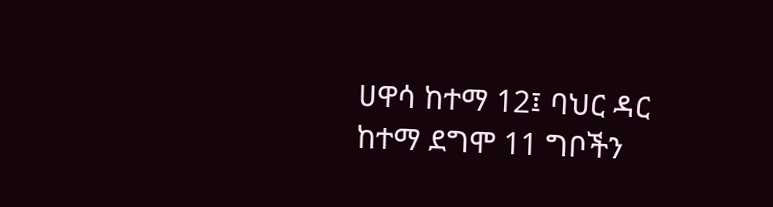ሀዋሳ ከተማ 12፤ ባህር ዳር ከተማ ደግሞ 11 ግቦችን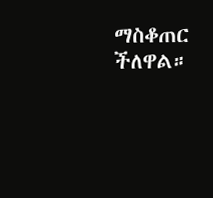ማስቆጠር ችለዋል።